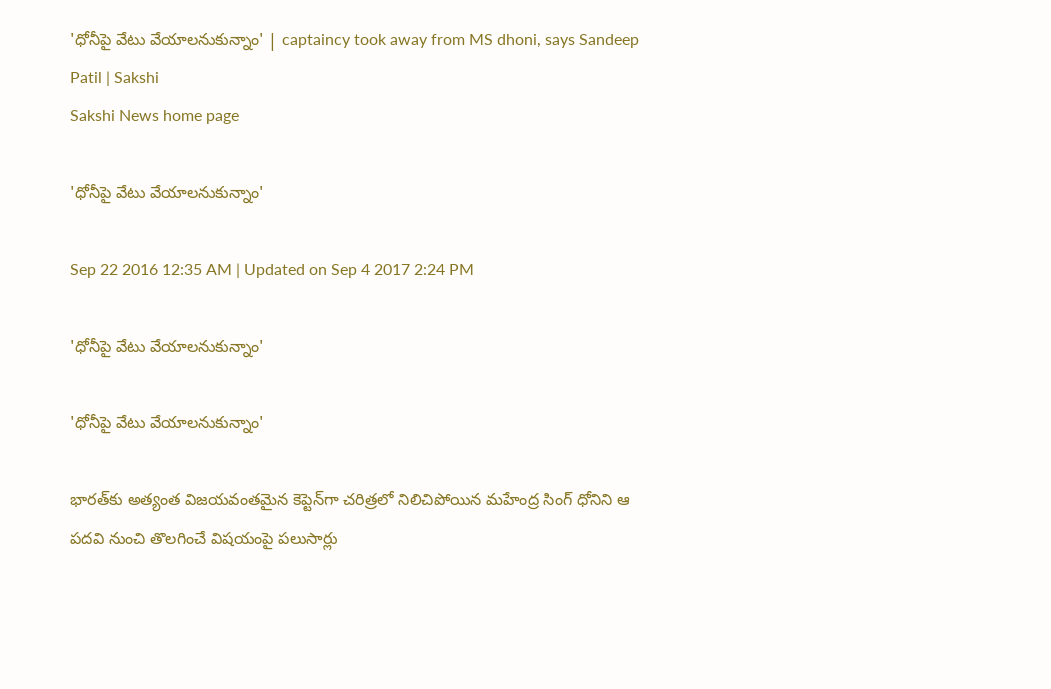'ధోనీపై వేటు వేయాలనుకున్నాం' | captaincy took away from MS dhoni, says Sandeep Patil | Sakshi
Sakshi News home page

'ధోనీపై వేటు వేయాలనుకున్నాం'

Sep 22 2016 12:35 AM | Updated on Sep 4 2017 2:24 PM

'ధోనీపై వేటు వేయాలనుకున్నాం'

'ధోనీపై వేటు వేయాలనుకున్నాం'

భారత్‌కు అత్యంత విజయవంతమైన కెప్టెన్‌గా చరిత్రలో నిలిచిపోయిన మహేంద్ర సింగ్ ధోనిని ఆ పదవి నుంచి తొలగించే విషయంపై పలుసార్లు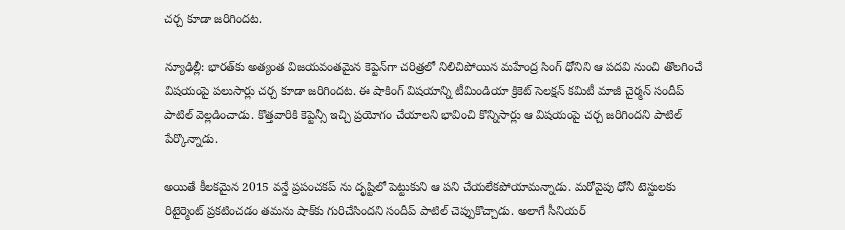చర్చ కూడా జరిగిందట.

న్యూఢిల్లీ: భారత్‌కు అత్యంత విజయవంతమైన కెప్టెన్‌గా చరిత్రలో నిలిచిపోయిన మహేంద్ర సింగ్ ధోనిని ఆ పదవి నుంచి తొలగించే విషయంపై పలుసార్లు చర్చ కూడా జరిగిందట. ఈ షాకింగ్ విషయాన్ని టీమిండియా క్రికెట్ సెలక్షన్ కమిటీ మాజీ చైర్మన్ సందీప్ పాటిల్ వెల్లడించాడు. కొత్తవారికి కెప్టెన్సీ ఇచ్చి ప్రయోగం చేయాలని భావించి కొన్నిసార్లు ఆ విషయంపై చర్చ జరిగిందని పాటిల్ పేర్కొన్నాడు.

అయితే కీలకమైన 2015 వన్డే ప్రపంచకప్ ను దృష్టిలో పెట్టుకుని ఆ పని చేయలేకపోయామన్నాడు. మరోవైపు ధోనీ టెస్టులకు రిటైర్మెంట్ ప్రకటించడం తమను షాక్‌కు గురిచేసిందని సందీప్ పాటిల్ చెప్పుకొచ్చాడు. అలాగే సీనియర్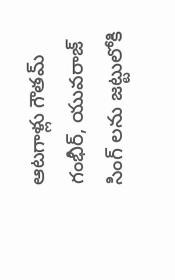ఆటగాళ్లు గౌతమ్ గంభీర్, యువరాజ్‌ సింగ్ లను జట్టులోకి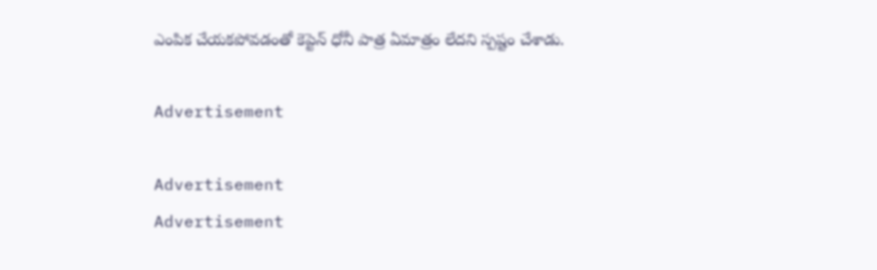ఎంపిక చేయకపోవడంతో కెప్టెన్ ధోనీ పాత్ర ఏమాత్రం లేదని స్పష్టం చేశాడు.

Advertisement

Advertisement
Advertisement